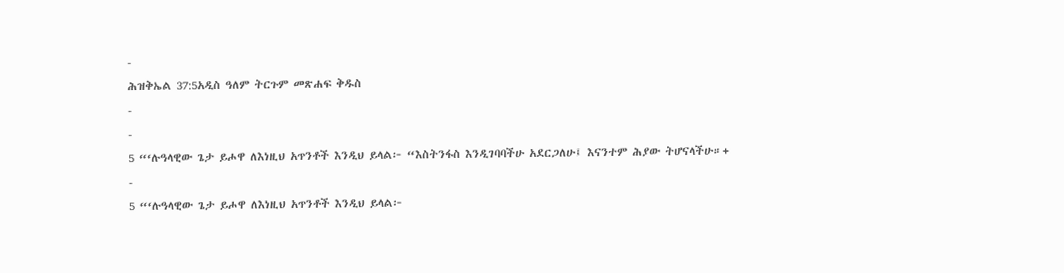-
ሕዝቅኤል 37:5አዲስ ዓለም ትርጉም መጽሐፍ ቅዱስ
-
-
5 “‘ሉዓላዊው ጌታ ይሖዋ ለእነዚህ አጥንቶች እንዲህ ይላል፦ “እስትንፋስ እንዲገባባችሁ አደርጋለሁ፤ እናንተም ሕያው ትሆናላችሁ።+
-
5 “‘ሉዓላዊው ጌታ ይሖዋ ለእነዚህ አጥንቶች እንዲህ ይላል፦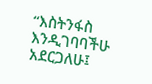“እስትንፋስ እንዲገባባችሁ አደርጋለሁ፤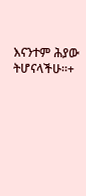እናንተም ሕያው ትሆናላችሁ።+